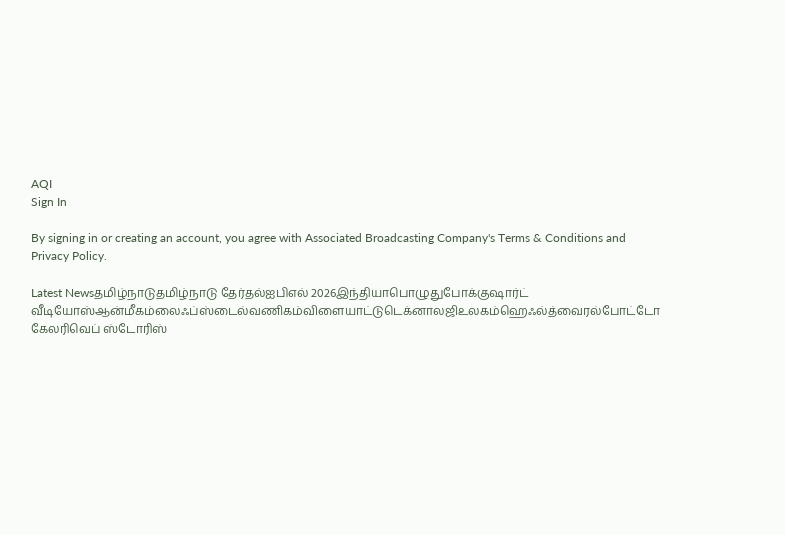AQI
Sign In

By signing in or creating an account, you agree with Associated Broadcasting Company's Terms & Conditions and Privacy Policy.

Latest Newsதமிழ்நாடுதமிழ்நாடு தேர்தல்ஐபிஎல் 2026இந்தியாபொழுதுபோக்குஷார்ட் வீடியோஸ்ஆன்மீகம்லைஃப்ஸ்டைல்வணிகம்விளையாட்டுடெக்னாலஜிஉலகம்ஹெஃல்த்வைரல்போட்டோ கேலரிவெப் ஸ்டோரிஸ்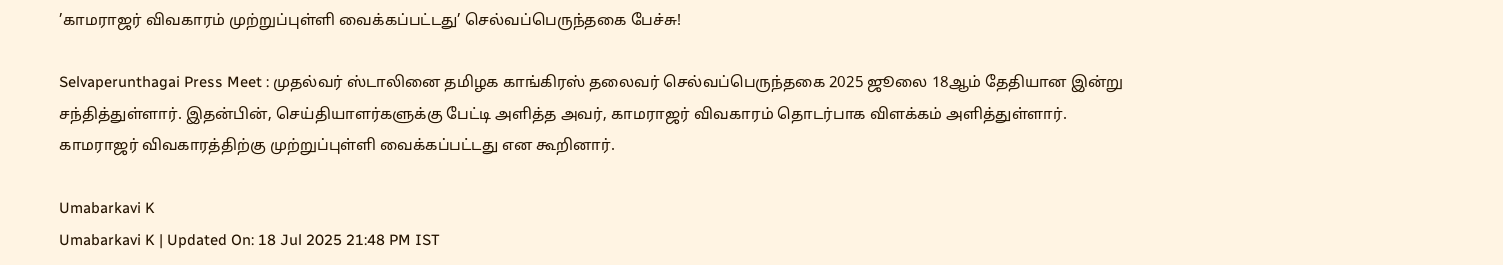’காமராஜர் விவகாரம் முற்றுப்புள்ளி வைக்கப்பட்டது’ செல்வப்பெருந்தகை பேச்சு!

Selvaperunthagai Press Meet : முதல்வர் ஸ்டாலினை தமிழக காங்கிரஸ் தலைவர் செல்வப்பெருந்தகை 2025 ஜூலை 18ஆம் தேதியான இன்று சந்தித்துள்ளார். இதன்பின், செய்தியாளர்களுக்கு பேட்டி அளித்த அவர், காமராஜர் விவகாரம் தொடர்பாக விளக்கம் அளித்துள்ளார். காமராஜர் விவகாரத்திற்கு முற்றுப்புள்ளி வைக்கப்பட்டது என கூறினார்.

Umabarkavi K
Umabarkavi K | Updated On: 18 Jul 2025 21:48 PM IST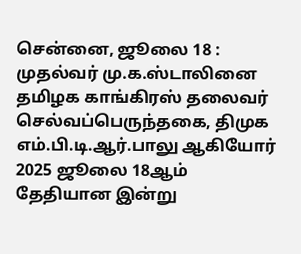சென்னை, ஜூலை 18 : முதல்வர் மு.க.ஸ்டாலினை தமிழக காங்கிரஸ் தலைவர் செல்வப்பெருந்தகை, திமுக எம்.பி.டி.ஆர்.பாலு ஆகியோர் 2025 ஜூலை 18ஆம் தேதியான இன்று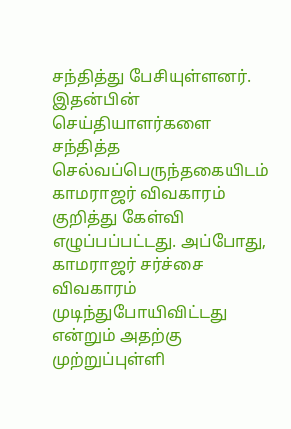சந்தித்து பேசியுள்ளனர். இதன்பின் செய்தியாளர்களை சந்தித்த செல்வப்பெருந்தகையிடம் காமராஜர் விவகாரம் குறித்து கேள்வி எழுப்பப்பட்டது. அப்போது, காமராஜர் சர்ச்சை விவகாரம் முடிந்துபோயிவிட்டது என்றும் அதற்கு முற்றுப்புள்ளி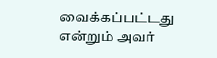வைக்கப்பட்டது என்றும் அவர்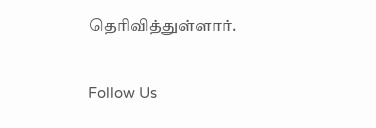தெரிவித்துள்ளார்.

Follow Us